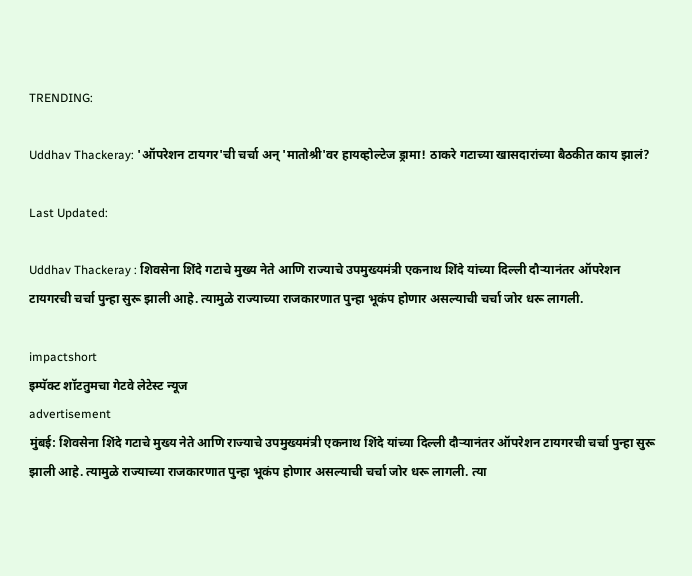TRENDING:

Uddhav Thackeray: 'ऑपरेशन टायगर'ची चर्चा अन् 'मातोश्री'वर हायव्होल्टेज ड्रामा! ठाकरे गटाच्या खासदारांच्या बैठकीत काय झालं?

Last Updated:

Uddhav Thackeray : शिवसेना शिंदे गटाचे मुख्य नेते आणि राज्याचे उपमुख्यमंत्री एकनाथ शिंदे यांच्या दिल्ली दौऱ्यानंतर ऑपरेशन टायगरची चर्चा पुन्हा सुरू झाली आहे. त्यामुळे राज्याच्या राजकारणात पुन्हा भूकंप होणार असल्याची चर्चा जोर धरू लागली.

impactshort
इम्पॅक्ट शॉटतुमचा गेटवे लेटेस्ट न्यूज
advertisement
मुंबई: शिवसेना शिंदे गटाचे मुख्य नेते आणि राज्याचे उपमुख्यमंत्री एकनाथ शिंदे यांच्या दिल्ली दौऱ्यानंतर ऑपरेशन टायगरची चर्चा पुन्हा सुरू झाली आहे. त्यामुळे राज्याच्या राजकारणात पुन्हा भूकंप होणार असल्याची चर्चा जोर धरू लागली. त्या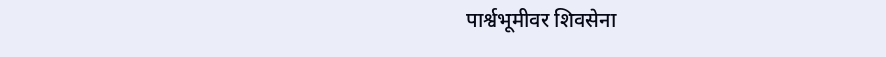पार्श्वभूमीवर शिवसेना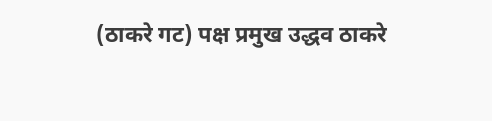(ठाकरे गट) पक्ष प्रमुख उद्धव ठाकरे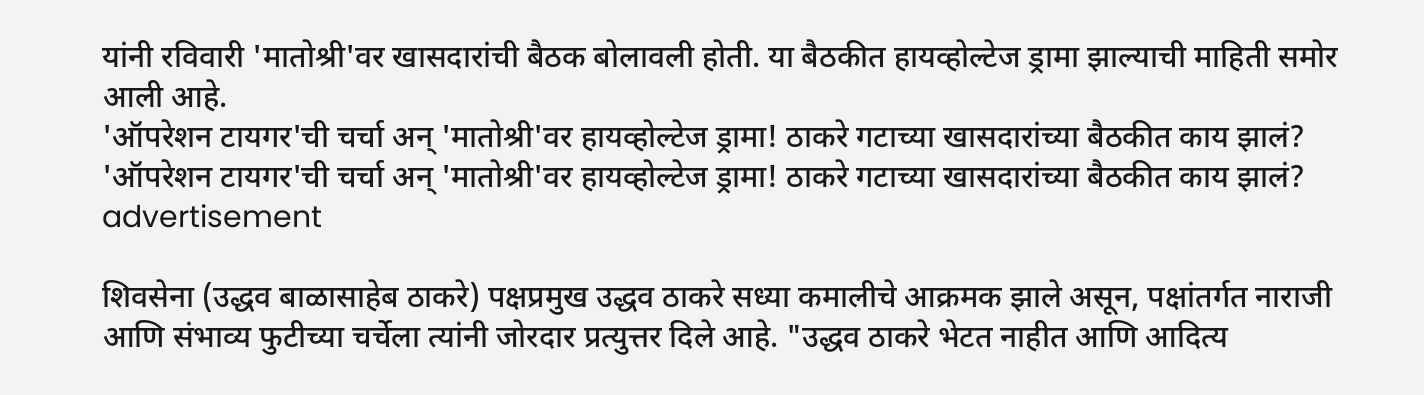यांनी रविवारी 'मातोश्री'वर खासदारांची बैठक बोलावली होती. या बैठकीत हायव्होल्टेज ड्रामा झाल्याची माहिती समोर आली आहे.
'ऑपरेशन टायगर'ची चर्चा अन् 'मातोश्री'वर हायव्होल्टेज ड्रामा! ठाकरे गटाच्या खासदारांच्या बैठकीत काय झालं?
'ऑपरेशन टायगर'ची चर्चा अन् 'मातोश्री'वर हायव्होल्टेज ड्रामा! ठाकरे गटाच्या खासदारांच्या बैठकीत काय झालं?
advertisement

शिवसेना (उद्धव बाळासाहेब ठाकरे) पक्षप्रमुख उद्धव ठाकरे सध्या कमालीचे आक्रमक झाले असून, पक्षांतर्गत नाराजी आणि संभाव्य फुटीच्या चर्चेला त्यांनी जोरदार प्रत्युत्तर दिले आहे. "उद्धव ठाकरे भेटत नाहीत आणि आदित्य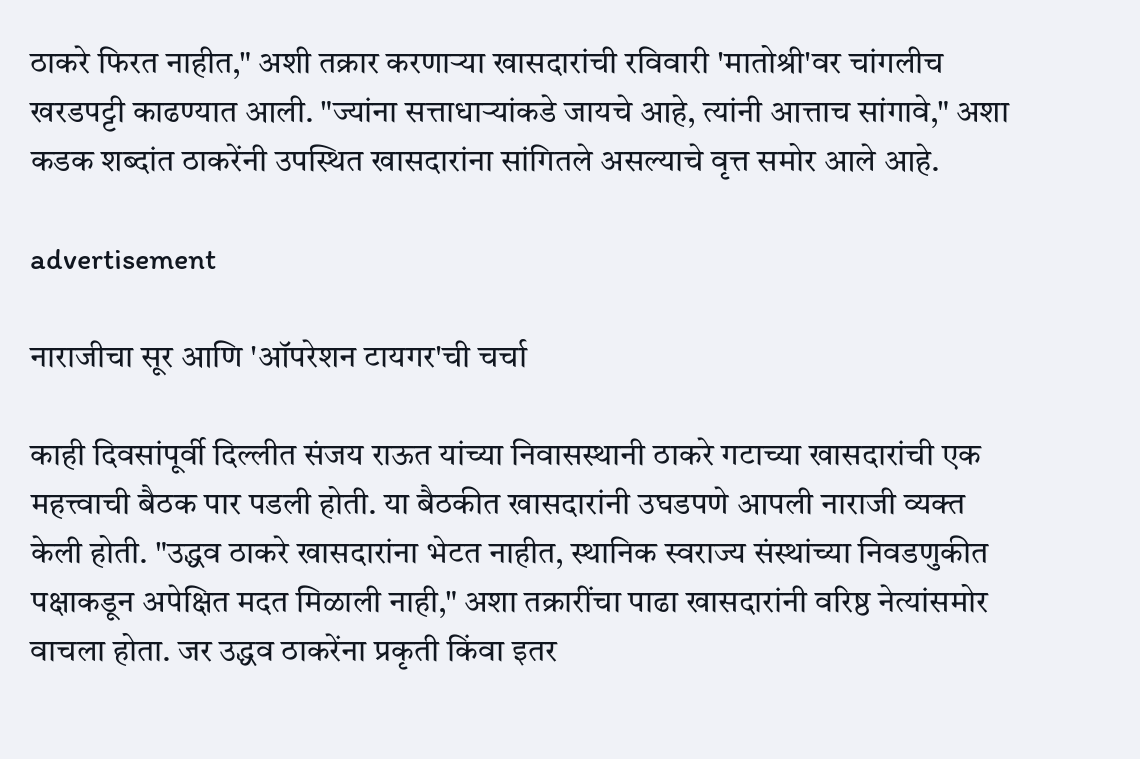ठाकरे फिरत नाहीत," अशी तक्रार करणाऱ्या खासदारांची रविवारी 'मातोश्री'वर चांगलीच खरडपट्टी काढण्यात आली. "ज्यांना सत्ताधाऱ्यांकडे जायचे आहे, त्यांनी आत्ताच सांगावे," अशा कडक शब्दांत ठाकरेंनी उपस्थित खासदारांना सांगितले असल्याचे वृत्त समोर आले आहे.

advertisement

नाराजीचा सूर आणि 'ऑपरेशन टायगर'ची चर्चा

काही दिवसांपूर्वी दिल्लीत संजय राऊत यांच्या निवासस्थानी ठाकरे गटाच्या खासदारांची एक महत्त्वाची बैठक पार पडली होती. या बैठकीत खासदारांनी उघडपणे आपली नाराजी व्यक्त केली होती. "उद्धव ठाकरे खासदारांना भेटत नाहीत, स्थानिक स्वराज्य संस्थांच्या निवडणुकीत पक्षाकडून अपेक्षित मदत मिळाली नाही," अशा तक्रारींचा पाढा खासदारांनी वरिष्ठ नेत्यांसमोर वाचला होता. जर उद्धव ठाकरेंना प्रकृती किंवा इतर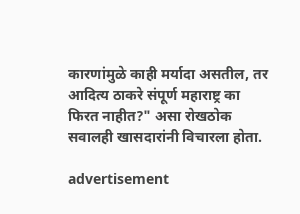कारणांमुळे काही मर्यादा असतील, तर आदित्य ठाकरे संपूर्ण महाराष्ट्र का फिरत नाहीत?" असा रोखठोक सवालही खासदारांनी विचारला होता.

advertisement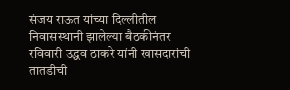संजय राऊत यांच्या दिल्लीतील निवासस्थानी झालेल्या बैठकीनंतर रविवारी उद्धव ठाकरे यांनी खासदारांची तातडीची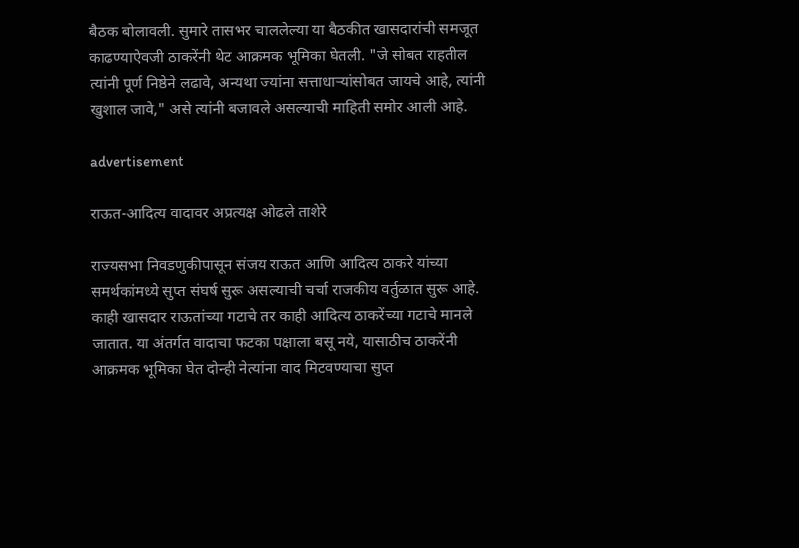बैठक बोलावली. सुमारे तासभर चाललेल्या या बैठकीत खासदारांची समजूत काढण्याऐवजी ठाकरेंनी थेट आक्रमक भूमिका घेतली. "जे सोबत राहतील त्यांनी पूर्ण निष्ठेने लढावे, अन्यथा ज्यांना सत्ताधाऱ्यांसोबत जायचे आहे, त्यांनी खुशाल जावे," असे त्यांनी बजावले असल्याची माहिती समोर आली आहे.

advertisement

राऊत-आदित्य वादावर अप्रत्यक्ष ओढले ताशेरे

राज्यसभा निवडणुकीपासून संजय राऊत आणि आदित्य ठाकरे यांच्या समर्थकांमध्ये सुप्त संघर्ष सुरू असल्याची चर्चा राजकीय वर्तुळात सुरू आहे. काही खासदार राऊतांच्या गटाचे तर काही आदित्य ठाकरेंच्या गटाचे मानले जातात. या अंतर्गत वादाचा फटका पक्षाला बसू नये, यासाठीच ठाकरेंनी आक्रमक भूमिका घेत दोन्ही नेत्यांना वाद मिटवण्याचा सुप्त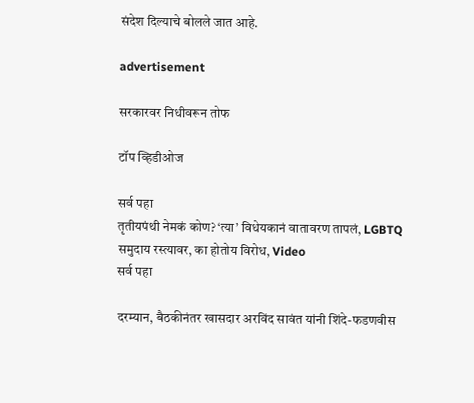संदेश दिल्याचे बोलले जात आहे.

advertisement

सरकारवर निधीवरून तोफ

टॉप व्हिडीओज

सर्व पहा
तृतीयपंथी नेमकं कोण? ‘त्या’ विधेयकानं वातावरण तापलं, LGBTQ समुदाय रस्त्यावर, का होतोय विरोध, Video
सर्व पहा

दरम्यान, बैठकीनंतर खासदार अरविंद सावंत यांनी शिंदे-फडणवीस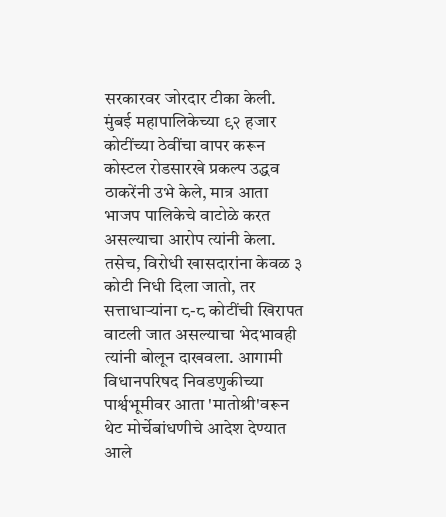सरकारवर जोरदार टीका केली. मुंबई महापालिकेच्या ९२ हजार कोटींच्या ठेवींचा वापर करून कोस्टल रोडसारखे प्रकल्प उद्धव ठाकरेंनी उभे केले, मात्र आता भाजप पालिकेचे वाटोळे करत असल्याचा आरोप त्यांनी केला. तसेच, विरोधी खासदारांना केवळ ३ कोटी निधी दिला जातो, तर सत्ताधाऱ्यांना ८-८ कोटींची खिरापत वाटली जात असल्याचा भेदभावही त्यांनी बोलून दाखवला. आगामी विधानपरिषद निवडणुकीच्या पार्श्वभूमीवर आता 'मातोश्री'वरून थेट मोर्चेबांधणीचे आदेश देण्यात आले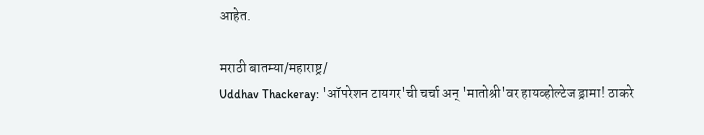आहेत.

मराठी बातम्या/महाराष्ट्र/
Uddhav Thackeray: 'ऑपरेशन टायगर'ची चर्चा अन् 'मातोश्री'वर हायव्होल्टेज ड्रामा! ठाकरे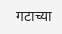गटाच्या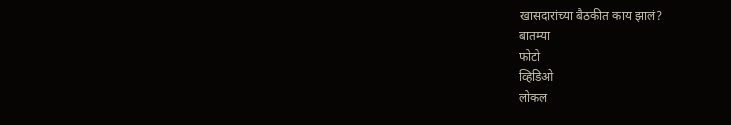खासदारांच्या बैठकीत काय झालं?
बातम्या
फोटो
व्हिडिओ
लोकल